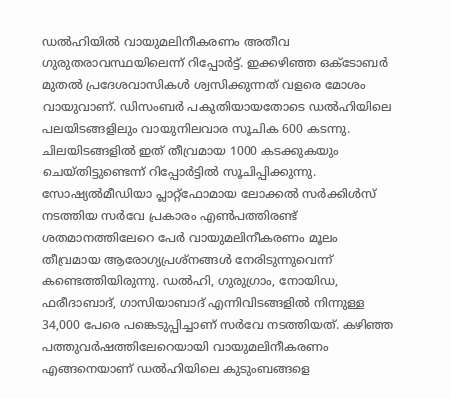ഡൽഹിയിൽ വായുമലിനീകരണം അതീവ ഗുരുതരാവസ്ഥയിലെന്ന് റിപ്പോർട്ട്. ഇക്കഴിഞ്ഞ ഒക്ടോബർ മുതൽ പ്രദേശവാസികൾ ശ്വസിക്കുന്നത് വളരെ മോശം വായുവാണ്. ഡിസംബർ പകുതിയായതോടെ ഡൽഹിയിലെ പലയിടങ്ങളിലും വായുനിലവാര സൂചിക 600 കടന്നു. ചിലയിടങ്ങളിൽ ഇത് തീവ്രമായ 1000 കടക്കുകയും ചെയ്തിട്ടുണ്ടെന്ന് റിപ്പോർട്ടിൽ സൂചിപ്പിക്കുന്നു. സോഷ്യൽമീഡിയാ പ്ലാറ്റ്ഫോമായ ലോക്കൽ സർക്കിൾസ് നടത്തിയ സർവേ പ്രകാരം എൺപത്തിരണ്ട് ശതമാനത്തിലേറെ പേർ വായുമലിനീകരണം മൂലം തീവ്രമായ ആരോഗ്യപ്രശ്നങ്ങൾ നേരിടുന്നുവെന്ന് കണ്ടെത്തിയിരുന്നു. ഡൽഹി, ഗുരുഗ്രാം, നോയിഡ, ഫരീദാബാദ്, ഗാസിയാബാദ് എന്നിവിടങ്ങളിൽ നിന്നുള്ള 34,000 പേരെ പങ്കെടുപ്പിച്ചാണ് സർവേ നടത്തിയത്. കഴിഞ്ഞ പത്തുവർഷത്തിലേറെയായി വായുമലിനീകരണം എങ്ങനെയാണ് ഡൽഹിയിലെ കുടുംബങ്ങളെ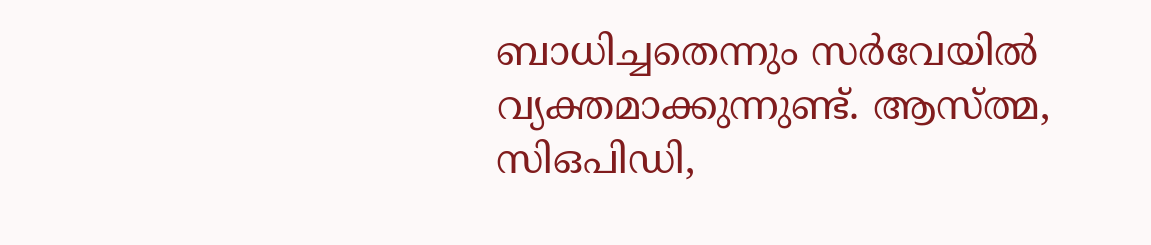ബാധിച്ചതെന്നും സർവേയിൽ വ്യക്തമാക്കുന്നുണ്ട്. ആസ്ത്മ, സിഒപിഡി,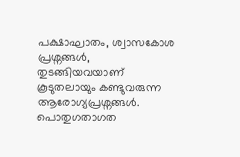പക്ഷാഘാതം, ശ്വാസകോശ പ്രശ്നങ്ങൾ, തുടങ്ങിയവയാണ് കൂടുതലായും കണ്ടുവരുന്ന ആരോഗ്യപ്രശ്നങ്ങൾ. പൊതുഗതാഗത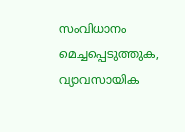സംവിധാനം മെച്ചപ്പെടുത്തുക, വ്യാവസായിക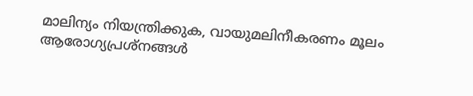മാലിന്യം നിയന്ത്രിക്കുക, വായുമലിനീകരണം മൂലം ആരോഗ്യപ്രശ്നങ്ങൾ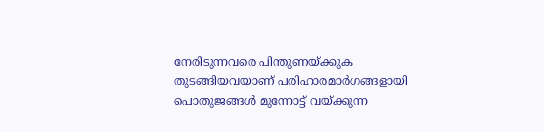നേരിടുന്നവരെ പിന്തുണയ്ക്കുക തുടങ്ങിയവയാണ് പരിഹാരമാർഗങ്ങളായി പൊതുജങ്ങൾ മുന്നോട്ട് വയ്ക്കുന്ന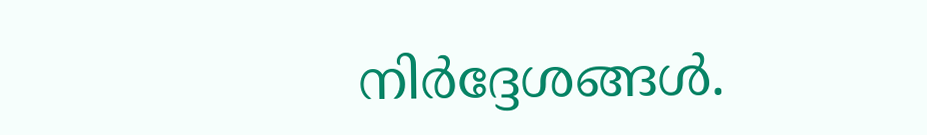നിർദ്ദേശങ്ങൾ.